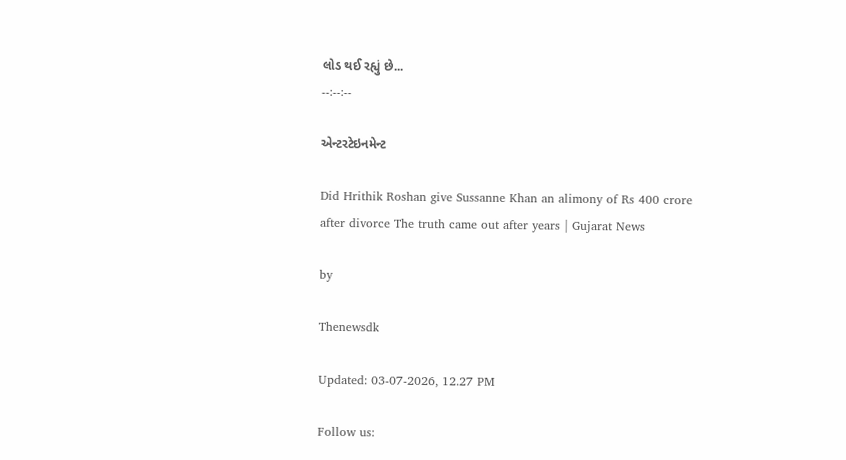લોડ થઈ રહ્યું છે...
--:--:--

એન્ટરટેઇનમેન્ટ

Did Hrithik Roshan give Sussanne Khan an alimony of Rs 400 crore after divorce The truth came out after years | Gujarat News

by

Thenewsdk

Updated: 03-07-2026, 12.27 PM

Follow us: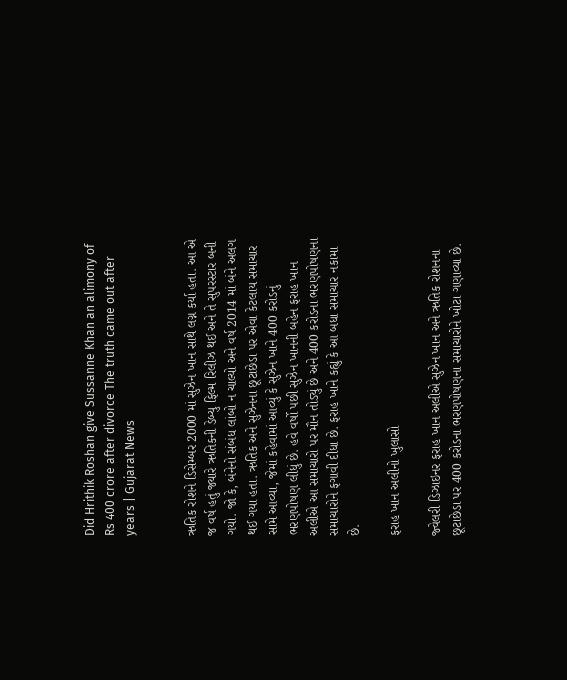Did Hrithik Roshan give Sussanne Khan an alimony of Rs 400 crore after divorce The truth came out after years | Gujarat News


ઋતિક રોશને ડિસેમ્બર 2000 માં સુઝેન ખાન સાથે લગ્ન કર્યા હતા. આ એ જ વર્ષ હતું જ્યારે ઋતિકની ડેબ્યુ ફિલ્મ રિલીઝ થઈ અને તે સુપરસ્ટાર બની ગયો. જો કે, બંનેનો સંબંધ લાંબો ન ચાલ્યો અને વર્ષ 2014 માં બંને અલગ થઈ ગયા હતા. ઋતિક અને સુઝેનના છૂટાછેડા પર એવા કેટલાય સમાચાર સામે આવ્યા, જેમાં કહેવામાં આવ્યું કે સુઝેન ખાને 400 કરોડનું ભરણપોષણ લીધું છે. હવે વર્ષો પછી સુઝેન ખાનની બહેન ફરાહ ખાન અલીએ આ સમાચારો પર મૌન તોડ્યું છે અને 400 કરોડના ભરણપોષણના સમાચારોને ફગાવી દીધા છે. ફરાહ ખાને કહ્યું કે આ બધા સમાચાર નકામા છે.

ફરાહ ખાન અલીનો ખુલાસો

જ્વેલરી ડિઝાઇનર ફરાહ ખાન અલીએ સુઝેન ખાન અને ઋતિક રોશનના છૂટાછેડા પર 400 કરોડના ભરણપોષણના સમાચારોને ખોટા ગણાવ્યા છે.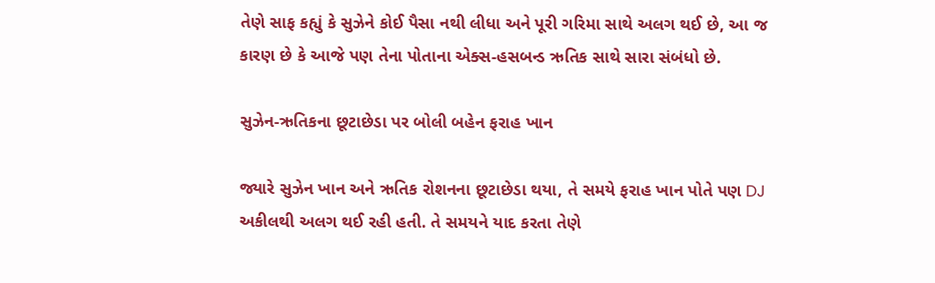તેણે સાફ કહ્યું કે સુઝેને કોઈ પૈસા નથી લીધા અને પૂરી ગરિમા સાથે અલગ થઈ છે, આ જ કારણ છે કે આજે પણ તેના પોતાના એક્સ-હસબન્ડ ઋતિક સાથે સારા સંબંધો છે.

સુઝેન-ઋતિકના છૂટાછેડા પર બોલી બહેન ફરાહ ખાન

જ્યારે સુઝેન ખાન અને ઋતિક રોશનના છૂટાછેડા થયા, તે સમયે ફરાહ ખાન પોતે પણ DJ અકીલથી અલગ થઈ રહી હતી. તે સમયને યાદ કરતા તેણે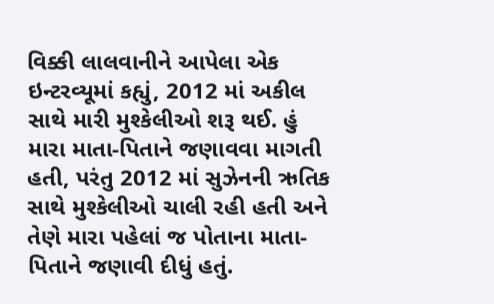વિક્કી લાલવાનીને આપેલા એક ઇન્ટરવ્યૂમાં કહ્યું, 2012 માં અકીલ સાથે મારી મુશ્કેલીઓ શરૂ થઈ. હું મારા માતા-પિતાને જણાવવા માગતી હતી, પરંતુ 2012 માં સુઝેનની ઋતિક સાથે મુશ્કેલીઓ ચાલી રહી હતી અને તેણે મારા પહેલાં જ પોતાના માતા-પિતાને જણાવી દીધું હતું.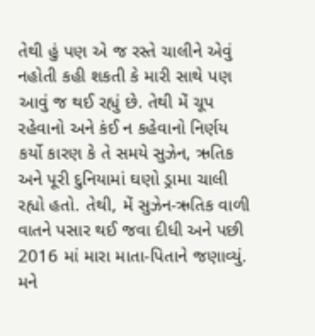તેથી હું પણ એ જ રસ્તે ચાલીને એવું નહોતી કહી શકતી કે મારી સાથે પણ આવું જ થઈ રહ્યું છે. તેથી મેં ચૂપ રહેવાનો અને કંઈ ન કહેવાનો નિર્ણય કર્યો કારણ કે તે સમયે સુઝેન, ઋતિક અને પૂરી દુનિયામાં ઘણો ડ્રામા ચાલી રહ્યો હતો. તેથી, મેં સુઝેન-ઋતિક વાળી વાતને પસાર થઈ જવા દીધી અને પછી 2016 માં મારા માતા-પિતાને જણાવ્યું. મને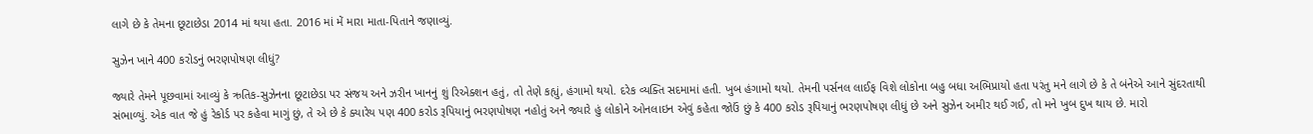લાગે છે કે તેમના છૂટાછેડા 2014 માં થયા હતા. 2016 માં મેં મારા માતા-પિતાને જણાવ્યું.

સુઝેન ખાને 400 કરોડનું ભરણપોષણ લીધું?

જ્યારે તેમને પૂછવામાં આવ્યું કે ઋતિક-સુઝેનના છૂટાછેડા પર સંજય અને ઝરીન ખાનનું શું રિએક્શન હતું, તો તેણે કહ્યું, હંગામો થયો. દરેક વ્યક્તિ સદમામાં હતી. ખુબ હંગામો થયો. તેમની પર્સનલ લાઈફ વિશે લોકોના બહુ બધા અભિપ્રાયો હતા પરંતુ મને લાગે છે કે તે બંનેએ આને સુંદરતાથી સંભાળ્યું. એક વાત જે હું રેકોર્ડ પર કહેવા માગું છું, તે એ છે કે ક્યારેય પણ 400 કરોડ રૂપિયાનું ભરણપોષણ નહોતું અને જ્યારે હું લોકોને ઓનલાઇન એવું કહેતા જોઉં છું કે 400 કરોડ રૂપિયાનું ભરણપોષણ લીધું છે અને સુઝેન અમીર થઈ ગઈ, તો મને ખુબ દુખ થાય છે. મારો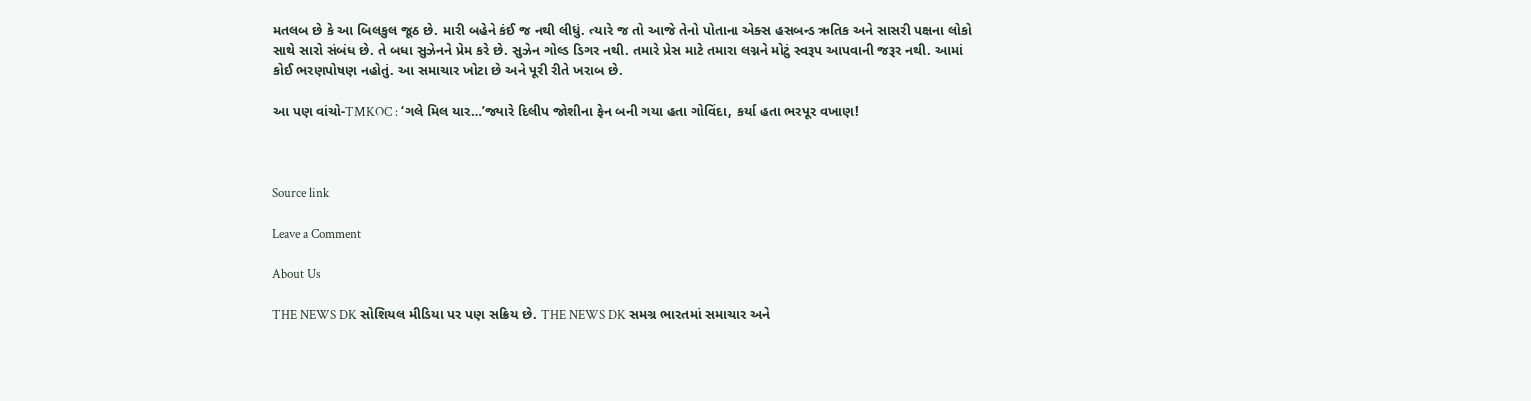મતલબ છે કે આ બિલકુલ જૂઠ છે. મારી બહેને કંઈ જ નથી લીધું. ત્યારે જ તો આજે તેનો પોતાના એક્સ હસબન્ડ ઋતિક અને સાસરી પક્ષના લોકો સાથે સારો સંબંધ છે. તે બધા સુઝેનને પ્રેમ કરે છે. સુઝેન ગોલ્ડ ડિગર નથી. તમારે પ્રેસ માટે તમારા લગ્નને મોટું સ્વરૂપ આપવાની જરૂર નથી. આમાં કોઈ ભરણપોષણ નહોતું. આ સમાચાર ખોટા છે અને પૂરી રીતે ખરાબ છે.

આ પણ વાંચો-TMKOC : ‘ગલે મિલ યાર…’જ્યારે દિલીપ જોશીના ફેન બની ગયા હતા ગોવિંદા, કર્યા હતા ભરપૂર વખાણ!



Source link

Leave a Comment

About Us

THE NEWS DK સોશિયલ મીડિયા પર પણ સક્રિય છે. THE NEWS DK સમગ્ર ભારતમાં સમાચાર અને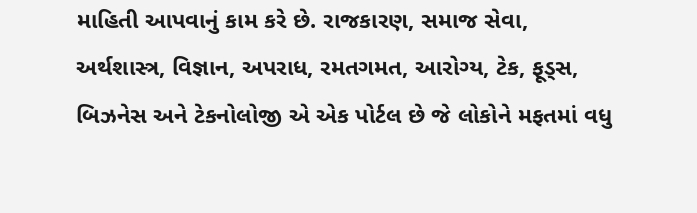માહિતી આપવાનું કામ કરે છે. રાજકારણ, સમાજ સેવા, અર્થશાસ્ત્ર, વિજ્ઞાન, અપરાધ, રમતગમત, આરોગ્ય, ટેક, ફૂડ્સ, બિઝનેસ અને ટેકનોલોજી એ એક પોર્ટલ છે જે લોકોને મફતમાં વધુ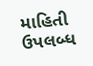માહિતી ઉપલબ્ધ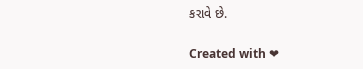કરાવે છે.

Created with ❤